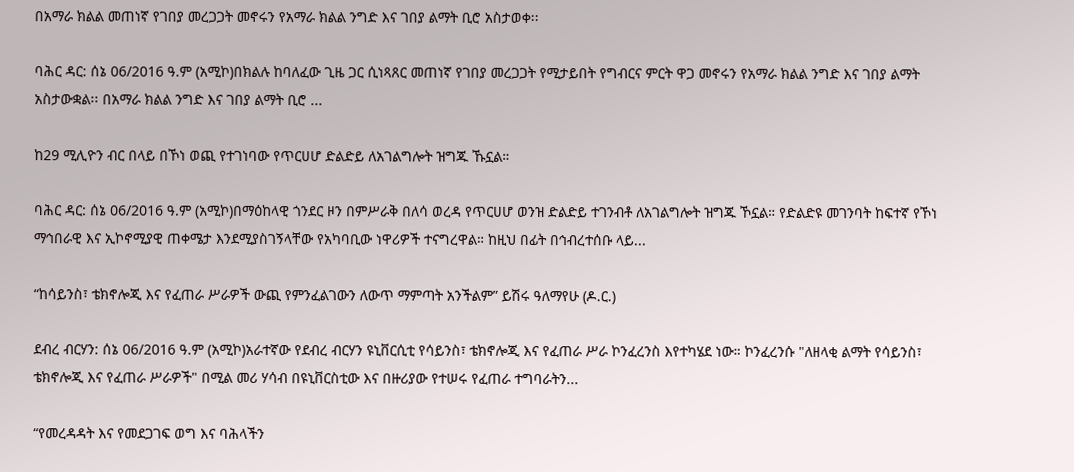በአማራ ክልል መጠነኛ የገበያ መረጋጋት መኖሩን የአማራ ክልል ንግድ እና ገበያ ልማት ቢሮ አስታወቀ፡፡

ባሕር ዳር: ሰኔ 06/2016 ዓ.ም (አሚኮ)በክልሉ ከባለፈው ጊዜ ጋር ሲነጻጸር መጠነኛ የገበያ መረጋጋት የሚታይበት የግብርና ምርት ዋጋ መኖሩን የአማራ ክልል ንግድ እና ገበያ ልማት አስታውቋል፡፡ በአማራ ክልል ንግድ እና ገበያ ልማት ቢሮ ...

ከ29 ሚሊዮን ብር በላይ በኾነ ወጪ የተገነባው የጥርሀሆ ድልድይ ለአገልግሎት ዝግጁ ኹኗል።

ባሕር ዳር: ሰኔ 06/2016 ዓ.ም (አሚኮ)በማዕከላዊ ጎንደር ዞን በምሥራቅ በለሳ ወረዳ የጥርሀሆ ወንዝ ድልድይ ተገንብቶ ለአገልግሎት ዝግጁ ኾኗል። የድልድዩ መገንባት ከፍተኛ የኾነ ማኅበራዊ እና ኢኮኖሚያዊ ጠቀሜታ እንደሚያስገኝላቸው የአካባቢው ነዋሪዎች ተናግረዋል። ከዚህ በፊት በኅብረተሰቡ ላይ...

“ከሳይንስ፣ ቴክኖሎጂ እና የፈጠራ ሥራዎች ውጪ የምንፈልገውን ለውጥ ማምጣት አንችልም” ይሽሩ ዓለማየሁ (ዶ.ር.)

ደብረ ብርሃን: ሰኔ 06/2016 ዓ.ም (አሚኮ)አራተኛው የደብረ ብርሃን ዩኒቨርሲቲ የሳይንስ፣ ቴክኖሎጂ እና የፈጠራ ሥራ ኮንፈረንስ እየተካሄደ ነው። ኮንፈረንሱ "ለዘላቂ ልማት የሳይንስ፣ ቴክኖሎጂ እና የፈጠራ ሥራዎች" በሚል መሪ ሃሳብ በዩኒቨርስቲው እና በዙሪያው የተሠሩ የፈጠራ ተግባራትን...

“የመረዳዳት እና የመደጋገፍ ወግ እና ባሕላችን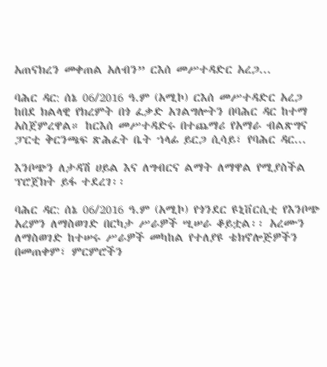አጠናክረን መቀጠል አለብን” ርእሰ መሥተዳድር አረጋ...

ባሕር ዳር: ሰኔ 06/2016 ዓ.ም (አሚኮ) ርእሰ መሥተዳድር አረጋ ከበደ ክልላዊ የክረምት በጎ ፈቃድ አገልግሎትን በባሕር ዳር ከተማ አስጀምረዋል። ከርእሰ መሥተዳድሩ በተጨማሪ የአማራ ብልጽግና ፓርቲ ቅርንጫፍ ጽሕፈት ቤት ኀላፊ ይርጋ ሲሳይ፣ የባሕር ዳር...

እንቦጭን ለታዳሽ ሀይል እና ለግብርና ልማት ለማዋል የሚያስችል ፕሮጀክት ይፋ ተደረገ፡፡

ባሕር ዳር: ሰኔ 06/2016 ዓ.ም (አሚኮ) የጎንደር ዩኒቨርሲቲ የእንቦጭ አረምን ለማስወገድ በርካታ ሥራዎች ሢሠራ ቆይቷል፡፡ አረሙን ለማስወገድ ከተሠሩ ሥራዎች መካከል የተለያዩ ቴክኖሎጅዎችን በመጠቀም፣ ምርምሮችን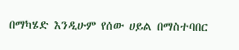በማካሄድ እንዲሁም የሰው ሀይል በማስተባበር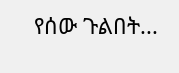የሰው ጉልበት...